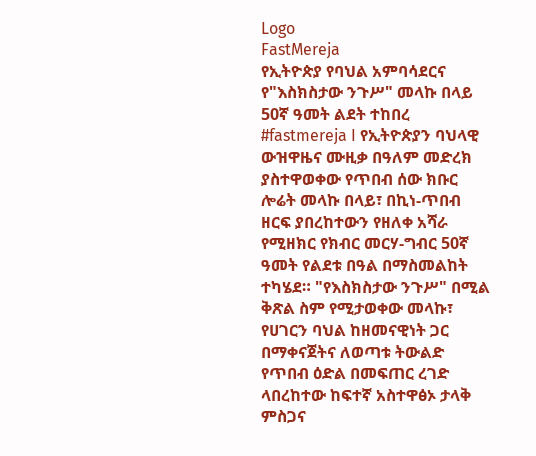Logo
FastMereja
የኢትዮጵያ የባህል አምባሳደርና የ"እስክስታው ንጉሥ" መላኩ በላይ 50ኛ ዓመት ልደት ተከበረ
#fastmereja I የኢትዮጵያን ባህላዊ ውዝዋዜና ሙዚቃ በዓለም መድረክ ያስተዋወቀው የጥበብ ሰው ክቡር ሎሬት መላኩ በላይ፣ በኪነ-ጥበብ ዘርፍ ያበረከተውን የዘለቀ አሻራ የሚዘክር የክብር መርሃ-ግብር 50ኛ ዓመት የልደቱ በዓል በማስመልከት ተካሄደ። "የእስክስታው ንጉሥ" በሚል ቅጽል ስም የሚታወቀው መላኩ፣ የሀገርን ባህል ከዘመናዊነት ጋር በማቀናጀትና ለወጣቱ ትውልድ የጥበብ ዕድል በመፍጠር ረገድ ላበረከተው ከፍተኛ አስተዋፅኦ ታላቅ ምስጋና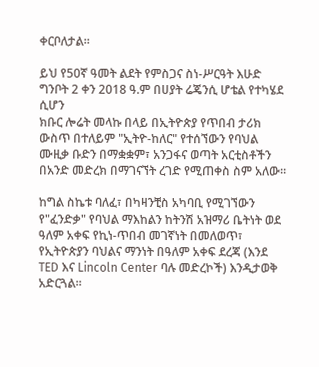ቀርቦለታል።

ይህ የ50ኛ ዓመት ልደት የምስጋና ስነ-ሥርዓት እሁድ ግንቦት 2 ቀን 2018 ዓ.ም በሀያት ሬጄንሲ ሆቴል የተካሄደ ሲሆን
ክቡር ሎሬት መላኩ በላይ በኢትዮጵያ የጥበብ ታሪክ ውስጥ በተለይም "ኢትዮ-ከለር" የተሰኘውን የባህል ሙዚቃ ቡድን በማቋቋም፣ አንጋፋና ወጣት አርቲስቶችን በአንድ መድረክ በማገናኘት ረገድ የሚጠቀስ ስም አለው።

ከግል ስኬቱ ባለፈ፣ በካዛንቺስ አካባቢ የሚገኘውን የ"ፈንድቃ" የባህል ማእከልን ከትንሽ አዝማሪ ቤትነት ወደ ዓለም አቀፍ የኪነ-ጥበብ መገኛነት በመለወጥ፣ የኢትዮጵያን ባህልና ማንነት በዓለም አቀፍ ደረጃ (እንደ TED እና Lincoln Center ባሉ መድረኮች) እንዲታወቅ አድርጓል።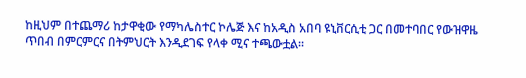ከዚህም በተጨማሪ ከታዋቂው የማካሌስተር ኮሌጅ እና ከአዲስ አበባ ዩኒቨርሲቲ ጋር በመተባበር የውዝዋዜ ጥበብ በምርምርና በትምህርት እንዲደገፍ የላቀ ሚና ተጫውቷል።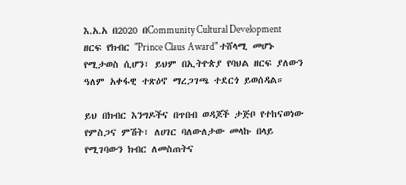እ.አ.አ በ2020 በCommunity Cultural Development ዘርፍ የክብር "Prince Claus Award" ተሸላሚ መሆኑ የሚታወስ ሲሆን፣ ይህም በኢትዮጵያ የባህል ዘርፍ ያለውን ዓለም አቀፋዊ ተጽዕኖ ማረጋገጫ ተደርጎ ይወሰዳል።

ይህ በክብር እንግዶችና በጥበብ ወዳጆች ታጅቦ የተከናወነው የምስጋና ምሽት፣ ለሀገር ባለውለታው መላኩ በላይ የሚገባውን ክብር ለመስጠትና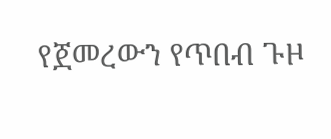የጀመረውን የጥበብ ጉዞ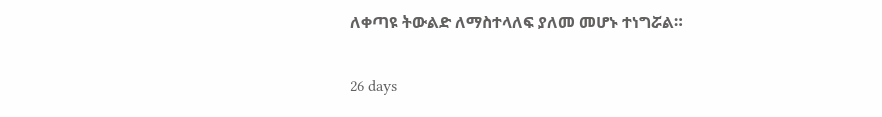ለቀጣዩ ትውልድ ለማስተላለፍ ያለመ መሆኑ ተነግሯል።

26 days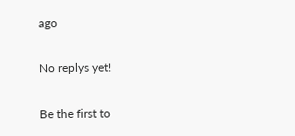ago

No replys yet!

Be the first to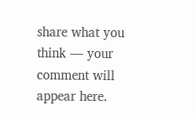share what you think — your comment will appear here.